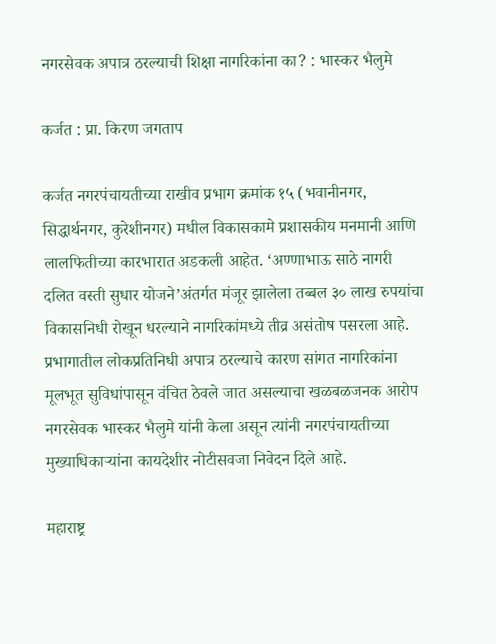नगरसेवक अपात्र ठरल्याची शिक्षा नागरिकांना का? : भास्कर भैलुमे

कर्जत : प्रा. किरण जगताप

कर्जत नगरपंचायतीच्या राखीव प्रभाग क्रमांक १५ (भवानीनगर, सिद्धार्थनगर, कुरेशीनगर) मधील विकासकामे प्रशासकीय मनमानी आणि लालफितीच्या कारभारात अडकली आहेत. ‘अण्णाभाऊ साठे नागरी दलित वस्ती सुधार योजने’अंतर्गत मंजूर झालेला तब्बल ३० लाख रुपयांचा विकासनिधी रोखून धरल्याने नागरिकांमध्ये तीव्र असंतोष पसरला आहे. प्रभागातील लोकप्रतिनिधी अपात्र ठरल्याचे कारण सांगत नागरिकांना मूलभूत सुविधांपासून वंचित ठेवले जात असल्याचा खळबळजनक आरोप नगरसेवक भास्कर भैलुमे यांनी केला असून त्यांनी नगरपंचायतीच्या मुख्याधिकाऱ्यांना कायदेशीर नोटीसवजा निवेदन दिले आहे.

महाराष्ट्र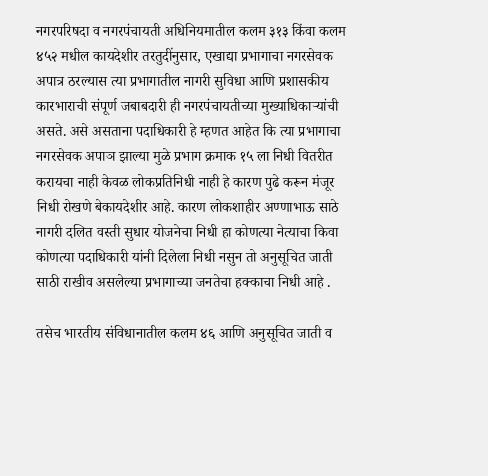नगरपरिषदा व नगरपंचायती अधिनियमातील कलम ३१३ किंवा कलम ४५२ मधील कायदेशीर तरतुदींनुसार, एखाद्या प्रभागाचा नगरसेवक अपात्र ठरल्यास त्या प्रभागातील नागरी सुविधा आणि प्रशासकीय कारभाराची संपूर्ण जबाबदारी ही नगरपंचायतीच्या मुख्याधिकाऱ्यांची असते. असे असताना पदाधिकारी हे म्हणत आहेत कि त्या प्रभागाचा नगरसेवक अपाञ झाल्या मुळे प्रभाग क्रमाक १५ ला निधी वितरीत करायचा नाही केवळ लोकप्रतिनिधी नाही हे कारण पुढे करून मंजूर निधी रोखणे बेकायदेशीर आहे. कारण लोकशाहीर अण्णाभाऊ साठे नागरी दलित वस्ती सुधार योजनेचा निधी हा कोणत्या नेत्याचा किवा कोणत्या पदाधिकारी यांनी दिलेला निधी नसुन तो अनुसूचित जाती साठी राखीव असलेल्या प्रभागाच्या जनतेचा हक्काचा निधी आहे .

तसेच भारतीय संविधानातील कलम ४६ आणि अनुसूचित जाती व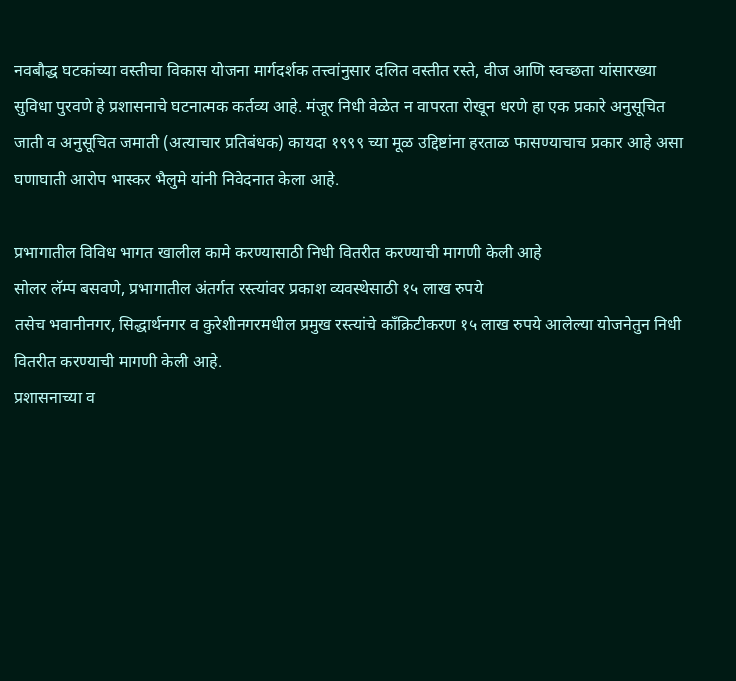नवबौद्ध घटकांच्या वस्तीचा विकास योजना मार्गदर्शक तत्त्वांनुसार दलित वस्तीत रस्ते, वीज आणि स्वच्छता यांसारख्या सुविधा पुरवणे हे प्रशासनाचे घटनात्मक कर्तव्य आहे. मंजूर निधी वेळेत न वापरता रोखून धरणे हा एक प्रकारे अनुसूचित जाती व अनुसूचित जमाती (अत्याचार प्रतिबंधक) कायदा १९९९ च्या मूळ उद्दिष्टांना हरताळ फासण्याचाच प्रकार आहे असा घणाघाती आरोप भास्कर भैलुमे यांनी निवेदनात केला आहे.

प्रभागातील विविध भागत खालील कामे करण्यासाठी निधी वितरीत करण्याची मागणी केली आहे
सोलर लॅम्प बसवणे, प्रभागातील अंतर्गत रस्त्यांवर प्रकाश व्यवस्थेसाठी १५ लाख रुपये
तसेच भवानीनगर, सिद्धार्थनगर व कुरेशीनगरमधील प्रमुख रस्त्यांचे कॉंक्रिटीकरण १५ लाख रुपये आलेल्या योजनेतुन निधी वितरीत करण्याची मागणी केली आहे.
प्रशासनाच्या व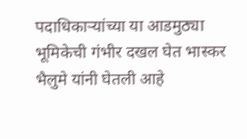पदाधिकाऱ्यांच्या या आडमुठ्या भूमिकेची गंभीर दखल घेत भास्कर भैलुमे यांनी घेतली आहे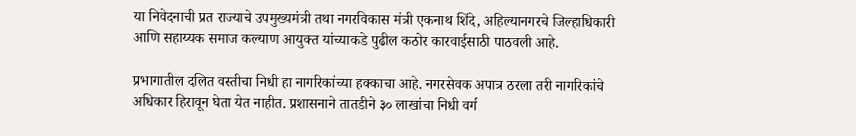या निवेदनाची प्रत राज्याचे उपमुख्यमंत्री तथा नगरविकास मंत्री एकनाथ शिंदे, अहिल्यानगरचे जिल्हाधिकारी आणि सहाय्यक समाज कल्याण आयुक्त यांच्याकडे पुढील कठोर कारवाईसाठी पाठवली आहे.

प्रभागातील दलित वस्तीचा निधी हा नागरिकांच्या हक्काचा आहे. नगरसेवक अपात्र ठरला तरी नागरिकांचे अधिकार हिरावून घेता येत नाहीत. प्रशासनाने तातडीने ३० लाखांचा निधी वर्ग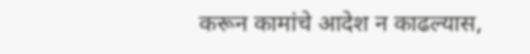करून कामांचे आदेश न काढल्यास,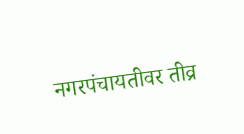नगरपंचायतीवर तीव्र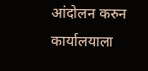आंदोलन करुन कार्यालयाला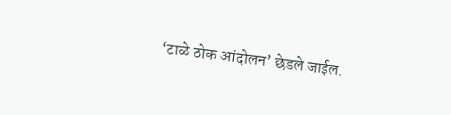‘टाळे ठोक आंदोलन’ छेडले जाईल.